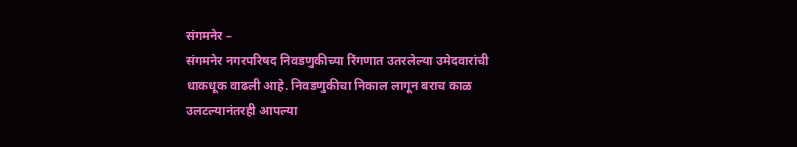संगमनेर –
संगमनेर नगरपरिषद निवडणुकीच्या रिंगणात उतरलेल्या उमेदवारांची धाकधूक वाढली आहे. निवडणुकीचा निकाल लागून बराच काळ उलटल्यानंतरही आपल्या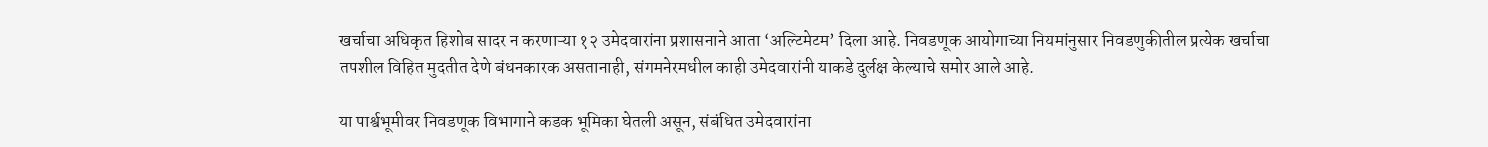खर्चाचा अधिकृत हिशोब सादर न करणाऱ्या १२ उमेदवारांना प्रशासनाने आता ‘अल्टिमेटम’ दिला आहे. निवडणूक आयोगाच्या नियमांनुसार निवडणुकीतील प्रत्येक खर्चाचा तपशील विहित मुदतीत देणे बंधनकारक असतानाही, संगमनेरमधील काही उमेदवारांनी याकडे दुर्लक्ष केल्याचे समोर आले आहे.

या पार्श्वभूमीवर निवडणूक विभागाने कडक भूमिका घेतली असून, संबंधित उमेदवारांना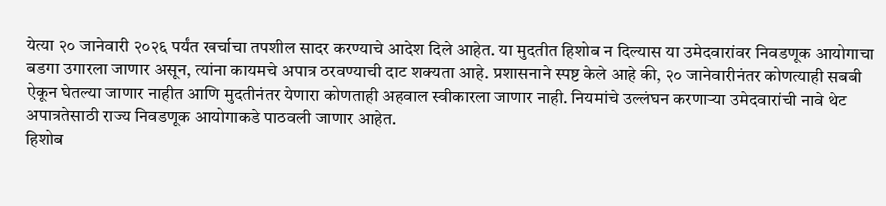येत्या २० जानेवारी २०२६ पर्यंत खर्चाचा तपशील सादर करण्याचे आदेश दिले आहेत. या मुदतीत हिशोब न दिल्यास या उमेदवारांवर निवडणूक आयोगाचा बडगा उगारला जाणार असून, त्यांना कायमचे अपात्र ठरवण्याची दाट शक्यता आहे. प्रशासनाने स्पष्ट केले आहे की, २० जानेवारीनंतर कोणत्याही सबबी ऐकून घेतल्या जाणार नाहीत आणि मुदतीनंतर येणारा कोणताही अहवाल स्वीकारला जाणार नाही. नियमांचे उल्लंघन करणाऱ्या उमेदवारांची नावे थेट अपात्रतेसाठी राज्य निवडणूक आयोगाकडे पाठवली जाणार आहेत.
हिशोब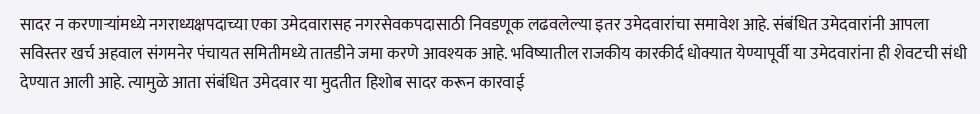सादर न करणाऱ्यांमध्ये नगराध्यक्षपदाच्या एका उमेदवारासह नगरसेवकपदासाठी निवडणूक लढवलेल्या इतर उमेदवारांचा समावेश आहे. संबंधित उमेदवारांनी आपला सविस्तर खर्च अहवाल संगमनेर पंचायत समितीमध्ये तातडीने जमा करणे आवश्यक आहे. भविष्यातील राजकीय कारकीर्द धोक्यात येण्यापूर्वी या उमेदवारांना ही शेवटची संधी देण्यात आली आहे. त्यामुळे आता संबंधित उमेदवार या मुदतीत हिशोब सादर करून कारवाई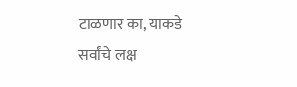टाळणार का, याकडे सर्वांचे लक्ष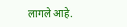लागले आहे.